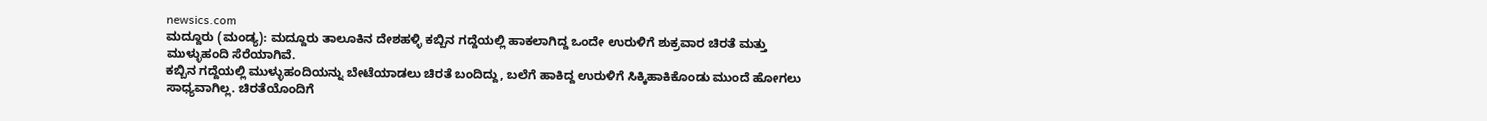newsics.com
ಮದ್ದೂರು (ಮಂಡ್ಯ): ಮದ್ದೂರು ತಾಲೂಕಿನ ದೇಶಹಳ್ಳಿ ಕಬ್ಬಿನ ಗದ್ದೆಯಲ್ಲಿ ಹಾಕಲಾಗಿದ್ದ ಒಂದೇ ಉರುಳಿಗೆ ಶುಕ್ರವಾರ ಚಿರತೆ ಮತ್ತು ಮುಳ್ಳುಹಂದಿ ಸೆರೆಯಾಗಿವೆ.
ಕಬ್ಬಿನ ಗದ್ದೆಯಲ್ಲಿ ಮುಳ್ಳುಹಂದಿಯನ್ನು ಬೇಟೆಯಾಡಲು ಚಿರತೆ ಬಂದಿದ್ದು, ಬಲೆಗೆ ಹಾಕಿದ್ದ ಉರುಳಿಗೆ ಸಿಕ್ಕಿಹಾಕಿಕೊಂಡು ಮುಂದೆ ಹೋಗಲು ಸಾಧ್ಯವಾಗಿಲ್ಲ. ಚಿರತೆಯೊಂದಿಗೆ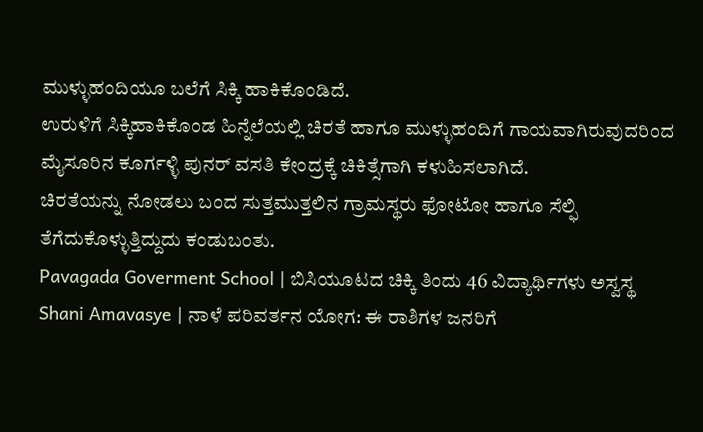ಮುಳ್ಳುಹಂದಿಯೂ ಬಲೆಗೆ ಸಿಕ್ಕಿ ಹಾಕಿಕೊಂಡಿದೆ.
ಉರುಳಿಗೆ ಸಿಕ್ಕಿಹಾಕಿಕೊಂಡ ಹಿನ್ನೆಲೆಯಲ್ಲಿ ಚಿರತೆ ಹಾಗೂ ಮುಳ್ಳುಹಂದಿಗೆ ಗಾಯವಾಗಿರುವುದರಿಂದ ಮೈಸೂರಿನ ಕೂರ್ಗಳ್ಳಿ ಪುನರ್ ವಸತಿ ಕೇಂದ್ರಕ್ಕೆ ಚಿಕಿತ್ಸೆಗಾಗಿ ಕಳುಹಿಸಲಾಗಿದೆ.
ಚಿರತೆಯನ್ನು ನೋಡಲು ಬಂದ ಸುತ್ತಮುತ್ತಲಿನ ಗ್ರಾಮಸ್ಥರು ಫೋಟೋ ಹಾಗೂ ಸೆಲ್ಫಿ ತೆಗೆದುಕೊಳ್ಳುತ್ತಿದ್ದುದು ಕಂಡುಬಂತು.
Pavagada Goverment School | ಬಿಸಿಯೂಟದ ಚಿಕ್ಕಿ ತಿಂದು 46 ವಿದ್ಯಾರ್ಥಿಗಳು ಅಸ್ವಸ್ಥ
Shani Amavasye | ನಾಳೆ ಪರಿವರ್ತನ ಯೋಗ: ಈ ರಾಶಿಗಳ ಜನರಿಗೆ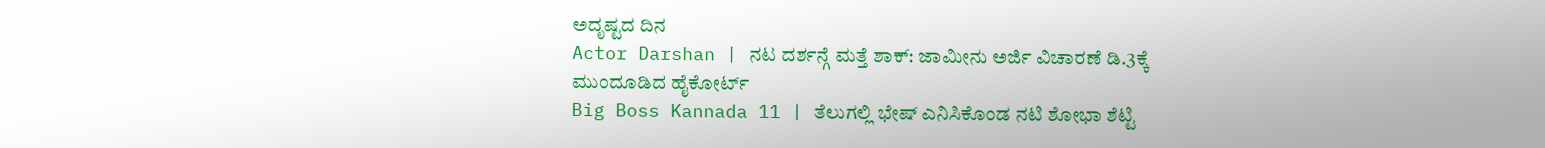ಅದೃಷ್ಟದ ದಿನ
Actor Darshan | ನಟ ದರ್ಶನ್ಗೆ ಮತ್ತೆ ಶಾಕ್: ಜಾಮೀನು ಅರ್ಜಿ ವಿಚಾರಣೆ ಡಿ.3ಕ್ಕೆ ಮುಂದೂಡಿದ ಹೈಕೋರ್ಟ್
Big Boss Kannada 11 | ತೆಲುಗಲ್ಲಿ ಭೇಷ್ ಎನಿಸಿಕೊಂಡ ನಟಿ ಶೋಭಾ ಶೆಟ್ಟಿ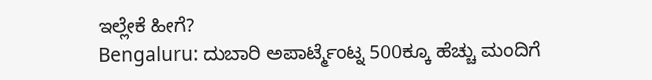ಇಲ್ಲೇಕೆ ಹೀಗೆ?
Bengaluru: ದುಬಾರಿ ಅಪಾರ್ಟ್ಮೆಂಟ್ನ 500ಕ್ಕೂ ಹೆಚ್ಚು ಮಂದಿಗೆ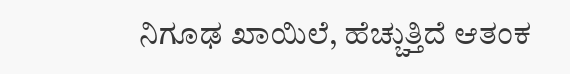ನಿಗೂಢ ಖಾಯಿಲೆ, ಹೆಚ್ಚುತ್ತಿದೆ ಆತಂಕ